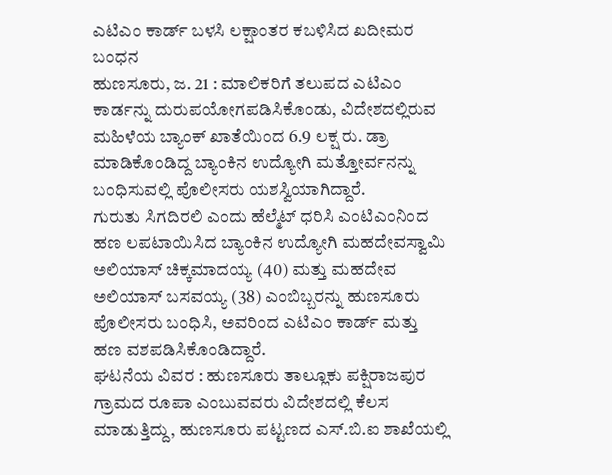ಎಟಿಎಂ ಕಾರ್ಡ್ ಬಳಸಿ ಲಕ್ಷಾಂತರ ಕಬಳಿಸಿದ ಖದೀಮರ ಬಂಧನ
ಹುಣಸೂರು, ಜ. 21 : ಮಾಲಿಕರಿಗೆ ತಲುಪದ ಎಟಿಎಂ ಕಾರ್ಡನ್ನು ದುರುಪಯೋಗಪಡಿಸಿಕೊಂಡು, ವಿದೇಶದಲ್ಲಿರುವ ಮಹಿಳೆಯ ಬ್ಯಾಂಕ್ ಖಾತೆಯಿಂದ 6.9 ಲಕ್ಷ ರು. ಡ್ರಾ ಮಾಡಿಕೊಂಡಿದ್ದ ಬ್ಯಾಂಕಿನ ಉದ್ಯೋಗಿ ಮತ್ತೋರ್ವನನ್ನು ಬಂಧಿಸುವಲ್ಲಿ ಪೊಲೀಸರು ಯಶಸ್ವಿಯಾಗಿದ್ದಾರೆ.
ಗುರುತು ಸಿಗದಿರಲಿ ಎಂದು ಹೆಲ್ಮೆಟ್ ಧರಿಸಿ ಎಂಟಿಎಂನಿಂದ ಹಣ ಲಪಟಾಯಿಸಿದ ಬ್ಯಾಂಕಿನ ಉದ್ಯೋಗಿ ಮಹದೇವಸ್ವಾಮಿ ಅಲಿಯಾಸ್ ಚಿಕ್ಕಮಾದಯ್ಯ (40) ಮತ್ತು ಮಹದೇವ ಅಲಿಯಾಸ್ ಬಸವಯ್ಯ (38) ಎಂಬಿಬ್ಬರನ್ನು ಹುಣಸೂರು ಪೊಲೀಸರು ಬಂಧಿಸಿ, ಅವರಿಂದ ಎಟಿಎಂ ಕಾರ್ಡ್ ಮತ್ತು ಹಣ ವಶಪಡಿಸಿಕೊಂಡಿದ್ದಾರೆ.
ಘಟನೆಯ ವಿವರ : ಹುಣಸೂರು ತಾಲ್ಲೂಕು ಪಕ್ಷಿರಾಜಪುರ ಗ್ರಾಮದ ರೂಪಾ ಎಂಬುವವರು ವಿದೇಶದಲ್ಲಿ ಕೆಲಸ ಮಾಡುತ್ತಿದ್ದು, ಹುಣಸೂರು ಪಟ್ಟಣದ ಎಸ್.ಬಿ.ಐ ಶಾಖೆಯಲ್ಲಿ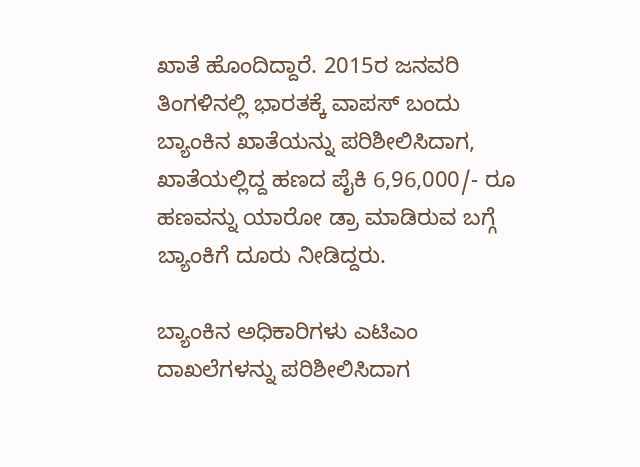ಖಾತೆ ಹೊಂದಿದ್ದಾರೆ. 2015ರ ಜನವರಿ ತಿಂಗಳಿನಲ್ಲಿ ಭಾರತಕ್ಕೆ ವಾಪಸ್ ಬಂದು ಬ್ಯಾಂಕಿನ ಖಾತೆಯನ್ನು ಪರಿಶೀಲಿಸಿದಾಗ, ಖಾತೆಯಲ್ಲಿದ್ದ ಹಣದ ಪೈಕಿ 6,96,000/- ರೂ ಹಣವನ್ನು ಯಾರೋ ಡ್ರಾ ಮಾಡಿರುವ ಬಗ್ಗೆ ಬ್ಯಾಂಕಿಗೆ ದೂರು ನೀಡಿದ್ದರು.

ಬ್ಯಾಂಕಿನ ಅಧಿಕಾರಿಗಳು ಎಟಿಎಂ ದಾಖಲೆಗಳನ್ನು ಪರಿಶೀಲಿಸಿದಾಗ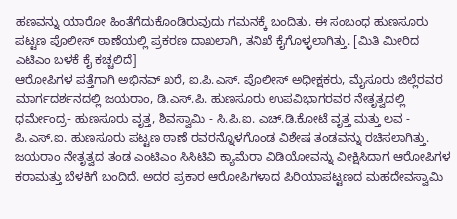ಹಣವನ್ನು ಯಾರೋ ಹಿಂತೆಗೆದುಕೊಂಡಿರುವುದು ಗಮನಕ್ಕೆ ಬಂದಿತು. ಈ ಸಂಬಂಧ ಹುಣಸೂರು ಪಟ್ಟಣ ಪೊಲೀಸ್ ಠಾಣೆಯಲ್ಲಿ ಪ್ರಕರಣ ದಾಖಲಾಗಿ, ತನಿಖೆ ಕೈಗೊಳ್ಳಲಾಗಿತ್ತು. [ಮಿತಿ ಮೀರಿದ ಎಟಿಎಂ ಬಳಕೆ ಕೈ ಕಚ್ಚಲಿದೆ]
ಆರೋಪಿಗಳ ಪತ್ತೆಗಾಗಿ ಅಭಿನವ್ ಖರೆ, ಐ.ಪಿ.ಎಸ್. ಪೊಲೀಸ್ ಅಧೀಕ್ಷಕರು, ಮೈಸೂರು ಜಿಲ್ಲೆರವರ ಮಾರ್ಗದರ್ಶನದಲ್ಲಿ ಜಯರಾಂ, ಡಿ.ಎಸ್.ಪಿ. ಹುಣಸೂರು ಉಪವಿಭಾಗರವರ ನೇತೃತ್ವದಲ್ಲಿ ಧರ್ಮೇಂದ್ರ- ಹುಣಸೂರು ವೃತ್ತ, ಶಿವಸ್ವಾಮಿ - ಸಿ.ಪಿ.ಐ. ಎಚ್.ಡಿ.ಕೋಟೆ ವೃತ್ತ ಮತ್ತು ಲವ - ಪಿ.ಎಸ್.ಐ. ಹುಣಸೂರು ಪಟ್ಟಣ ಠಾಣೆ ರವರನ್ನೊಳಗೊಂಡ ವಿಶೇಷ ತಂಡವನ್ನು ರಚಿಸಲಾಗಿತ್ತು.
ಜಯರಾಂ ನೇತೃತ್ವದ ತಂಡ ಎಂಟಿಎಂ ಸಿಸಿಟಿವಿ ಕ್ಯಾಮೆರಾ ವಿಡಿಯೋವನ್ನು ವೀಕ್ಷಿಸಿದಾಗ ಆರೋಪಿಗಳ ಕರಾಮತ್ತು ಬೆಳಕಿಗೆ ಬಂದಿದೆ. ಅದರ ಪ್ರಕಾರ ಆರೋಪಿಗಳಾದ ಪಿರಿಯಾಪಟ್ಟಣದ ಮಹದೇವಸ್ವಾಮಿ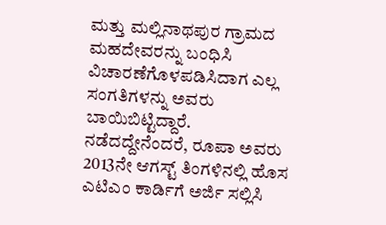ಮತ್ತು ಮಲ್ಲಿನಾಥಪುರ ಗ್ರಾಮದ ಮಹದೇವರನ್ನು ಬಂಧಿಸಿ ವಿಚಾರಣೆಗೊಳಪಡಿಸಿದಾಗ ಎಲ್ಲ ಸಂಗತಿಗಳನ್ನು ಅವರು ಬಾಯಿಬಿಟ್ಟಿದ್ದಾರೆ.
ನಡೆದದ್ದೇನೆಂದರೆ, ರೂಪಾ ಅವರು 2013ನೇ ಆಗಸ್ಟ್ ತಿಂಗಳಿನಲ್ಲಿ ಹೊಸ ಎಟಿಎಂ ಕಾರ್ಡಿಗೆ ಅರ್ಜಿ ಸಲ್ಲಿಸಿ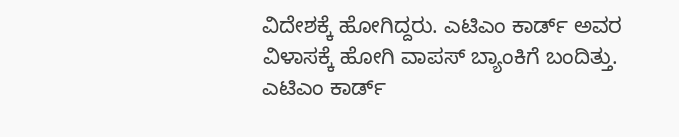ವಿದೇಶಕ್ಕೆ ಹೋಗಿದ್ದರು. ಎಟಿಎಂ ಕಾರ್ಡ್ ಅವರ ವಿಳಾಸಕ್ಕೆ ಹೋಗಿ ವಾಪಸ್ ಬ್ಯಾಂಕಿಗೆ ಬಂದಿತ್ತು. ಎಟಿಎಂ ಕಾರ್ಡ್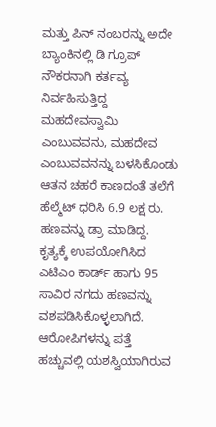ಮತ್ತು ಪಿನ್ ನಂಬರನ್ನು ಅದೇ ಬ್ಯಾಂಕಿನಲ್ಲಿ ಡಿ ಗ್ರೂಪ್ ನೌಕರನಾಗಿ ಕರ್ತವ್ಯ ನಿರ್ವಹಿಸುತ್ತಿದ್ದ ಮಹದೇವಸ್ವಾಮಿ ಎಂಬುವವನು, ಮಹದೇವ ಎಂಬುವವನನ್ನು ಬಳಸಿಕೊಂಡು ಆತನ ಚಹರೆ ಕಾಣದಂತೆ ತಲೆಗೆ ಹೆಲ್ಮೆಟ್ ಧರಿಸಿ 6.9 ಲಕ್ಷ ರು. ಹಣವನ್ನು ಡ್ರಾ ಮಾಡಿದ್ದ.
ಕೃತ್ಯಕ್ಕೆ ಉಪಯೋಗಿಸಿದ ಎಟಿಎಂ ಕಾರ್ಡ್ ಹಾಗು 95 ಸಾವಿರ ನಗದು ಹಣವನ್ನು ವಶಪಡಿಸಿಕೊಳ್ಳಲಾಗಿದೆ. ಆರೋಪಿಗಳನ್ನು ಪತ್ತೆ ಹಚ್ಚುವಲ್ಲಿ ಯಶಸ್ವಿಯಾಗಿರುವ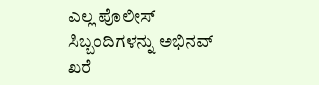ಎಲ್ಲ ಪೊಲೀಸ್ ಸಿಬ್ಬಂದಿಗಳನ್ನು ಅಭಿನವ್ ಖರೆ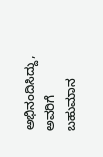ಅಭಿನಂದಿಸಿದ್ದು, ಅವರಿಗೆ ಬಹುಮಾನ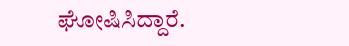ಘೋಷಿಸಿದ್ದಾರೆ.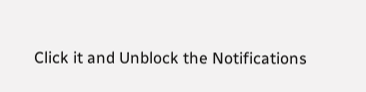Click it and Unblock the Notifications